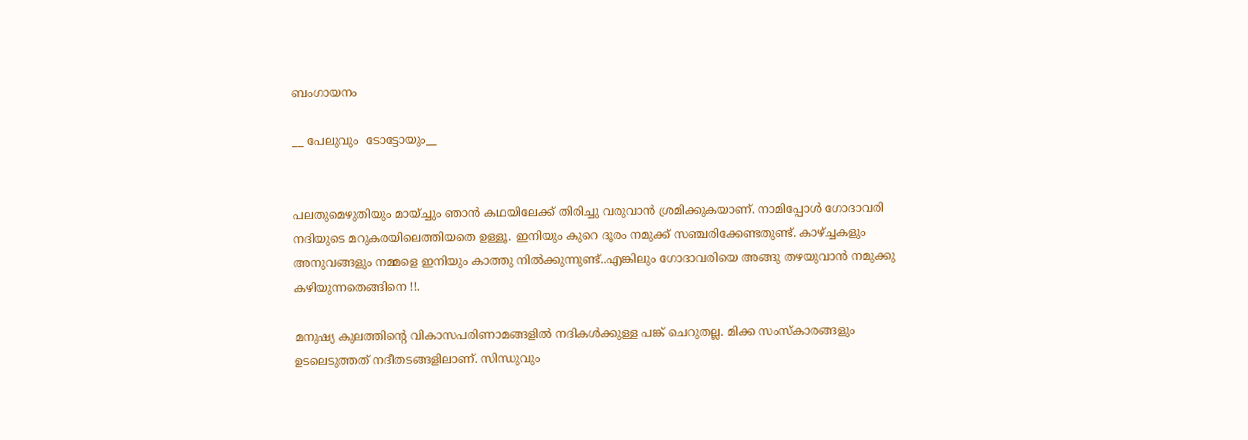ബംഗായനം

__ പേലുവും  ടോട്ടോയും__


പലതുമെഴുതിയും മായ്ച്ചും ഞാൻ കഥയിലേക്ക് തിരിച്ചു വരുവാൻ ശ്രമിക്കുകയാണ്. നാമിപ്പോൾ ഗോദാവരി നദിയുടെ മറുകരയിലെത്തിയതെ ഉള്ളൂ. ഇനിയും കുറെ ദൂരം നമുക്ക് സഞ്ചരിക്കേണ്ടതുണ്ട്. കാഴ്ച്ചകളും അനുവങ്ങളും നമ്മളെ ഇനിയും കാത്തു നിൽക്കുന്നുണ്ട്..എങ്കിലും ഗോദാവരിയെ അങ്ങു തഴയുവാൻ നമുക്കു കഴിയുന്നതെങ്ങിനെ !!.

മനുഷ്യ കുലത്തിന്റെ വികാസപരിണാമങ്ങളിൽ നദികൾക്കുള്ള പങ്ക് ചെറുതല്ല. മിക്ക സംസ്കാരങ്ങളും ഉടലെടുത്തത് നദീതടങ്ങളിലാണ്. സിന്ധുവും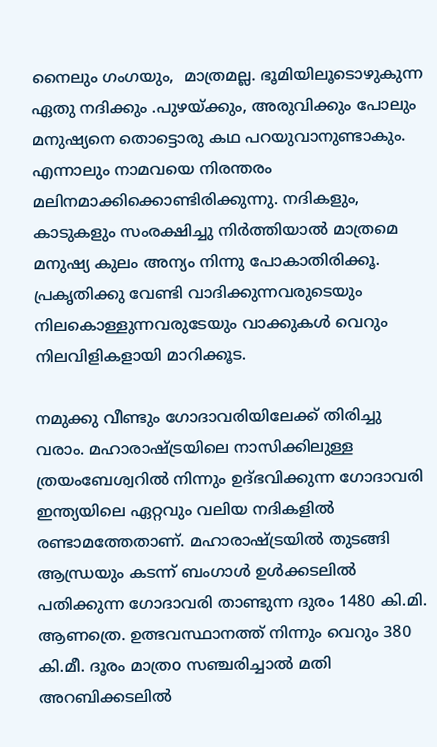നൈലും ഗംഗയും,  മാത്രമല്ല. ഭൂമിയിലൂടൊഴുകുന്ന ഏതു നദിക്കും .പുഴയ്ക്കും, അരുവിക്കും പോലും  മനുഷ്യനെ തൊട്ടൊരു കഥ പറയുവാനുണ്ടാകും. എന്നാലും നാമവയെ നിരന്തരം മലിനമാക്കിക്കൊണ്ടിരിക്കുന്നു. നദികളും, കാടുകളും സംരക്ഷിച്ചു നിർത്തിയാൽ മാത്രമെ മനുഷ്യ കുലം അന്യം നിന്നു പോകാതിരിക്കൂ. പ്രകൃതിക്കു വേണ്ടി വാദിക്കുന്നവരുടെയും നിലകൊള്ളുന്നവരുടേയും വാക്കുകൾ വെറും നിലവിളികളായി മാറിക്കൂട.

നമുക്കു വീണ്ടും ഗോദാവരിയിലേക്ക് തിരിച്ചു വരാം. മഹാരാഷ്ട്രയിലെ നാസിക്കിലുള്ള ത്രയംബേശ്വറിൽ നിന്നും ഉദ്‌ഭവിക്കുന്ന ഗോദാവരി ഇന്ത്യയിലെ ഏറ്റവും വലിയ നദികളിൽ രണ്ടാമത്തേതാണ്. മഹാരാഷ്ട്രയിൽ തുടങ്ങി ആന്ധ്രയും കടന്ന് ബംഗാൾ ഉൾക്കടലിൽ പതിക്കുന്ന ഗോദാവരി താണ്ടുന്ന ദുരം 1480 കി.മി. ആണത്രെ. ഉത്ഭവസ്ഥാനത്ത് നിന്നും വെറും 380 കി.മീ. ദൂരം മാത്രo സഞ്ചരിച്ചാൽ മതി അറബിക്കടലിൽ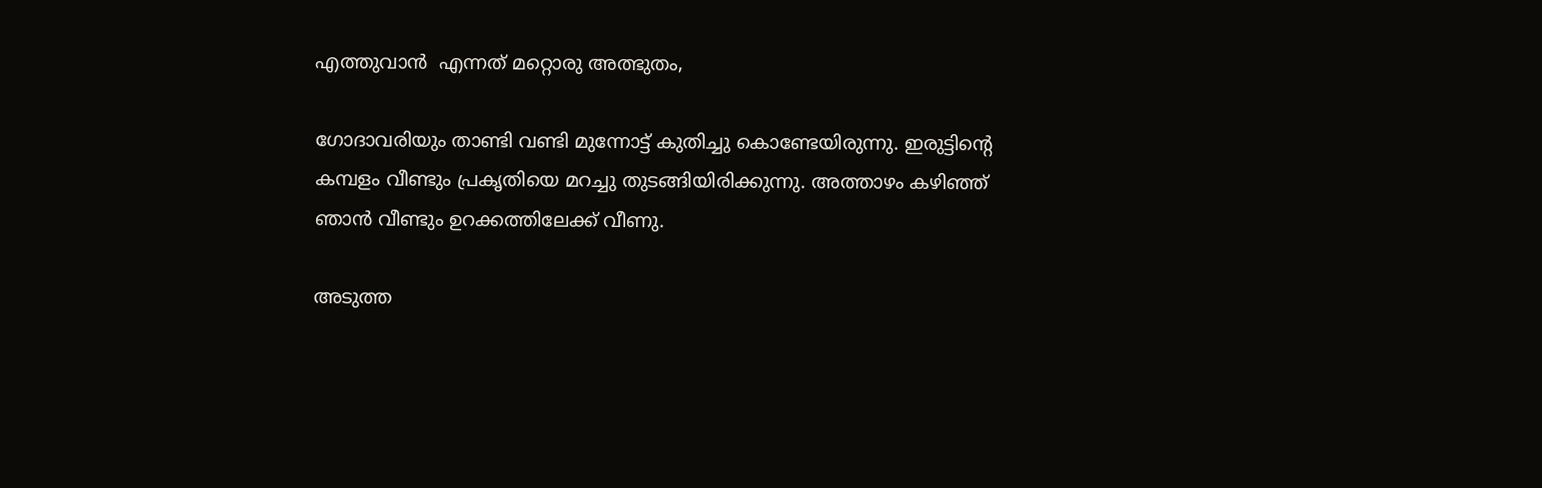എത്തുവാൻ  എന്നത് മറ്റൊരു അത്ഭുതം,

ഗോദാവരിയും താണ്ടി വണ്ടി മുന്നോട്ട് കുതിച്ചു കൊണ്ടേയിരുന്നു. ഇരുട്ടിന്റെ കമ്പളം വീണ്ടും പ്രകൃതിയെ മറച്ചു തുടങ്ങിയിരിക്കുന്നു. അത്താഴം കഴിഞ്ഞ് ഞാൻ വീണ്ടും ഉറക്കത്തിലേക്ക് വീണു.

അടുത്ത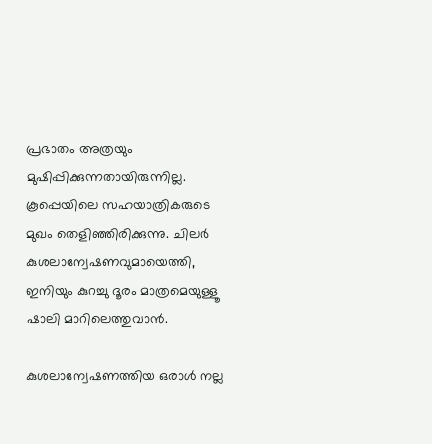പ്രഭാതം അത്രയും മുഷിപ്പിക്കുന്നതായിരുന്നില്ല. കൂപ്പെയിലെ സഹയാത്രികരുടെ മുഖം തെളിഞ്ഞിരിക്കുന്നു. ചിലർ കുശലാന്വേഷണവുമായെത്തി, ഇനിയും കുറച്ചു ദൂരം മാത്രമെയുള്ളൂ ഷാലി മാറിലെത്തുവാൻ.

കുശലാന്വേഷണത്തിയ ഒരാൾ നല്ല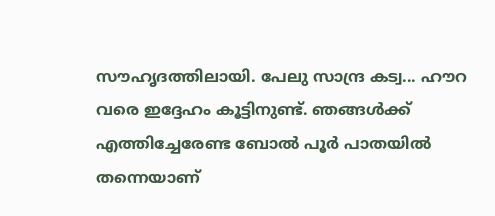സൗഹൃദത്തിലായി. പേലു സാന്ദ്ര കട്വ... ഹൗറ വരെ ഇദ്ദേഹം കൂട്ടിനുണ്ട്. ഞങ്ങൾക്ക് എത്തിച്ചേരേണ്ട ബോൽ പൂർ പാതയിൽ തന്നെയാണ്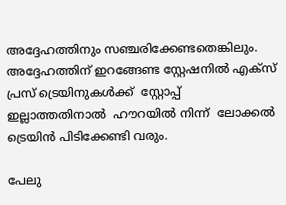അദ്ദേഹത്തിനും സഞ്ചരിക്കേണ്ടതെങ്കിലും. അദ്ദേഹത്തിന് ഇറങ്ങേണ്ട സ്റ്റേഷനിൽ എക്സ് പ്രസ് ട്രെയിനുകൾക്ക്  സ്റ്റോപ്പ് ഇല്ലാത്തതിനാൽ  ഹൗറയിൽ നിന്ന്  ലോക്കൽ ട്രെയിൻ പിടിക്കേണ്ടി വരും.

പേലു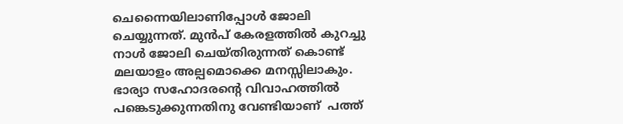ചെന്നൈയിലാണിപ്പോൾ ജോലി ചെയ്യുന്നത്. മുൻപ് കേരളത്തിൽ കുറച്ചു നാൾ ജോലി ചെയ്തിരുന്നത് കൊണ്ട് മലയാളം അല്പമൊക്കെ മനസ്സിലാകും.
ഭാര്യാ സഹോദരന്റെ വിവാഹത്തിൽ പങ്കെടുക്കുന്നതിനു വേണ്ടിയാണ്  പത്ത്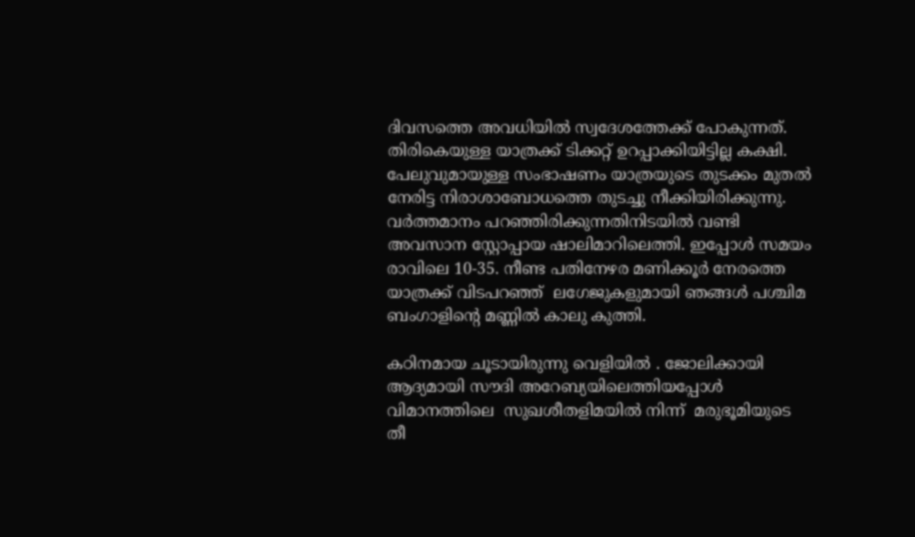ദിവസത്തെ അവധിയിൽ സ്വദേശത്തേക്ക് പോകുന്നത്. തിരികെയുള്ള യാത്രക്ക് ടിക്കറ്റ് ഉറപ്പാക്കിയിട്ടില്ല കക്ഷി. പേലുവുമായുള്ള സംഭാഷണം യാത്രയുടെ തുടക്കം മുതൽ നേരിട്ട നിരാശാബോധത്തെ തുടച്ചു നീക്കിയിരിക്കുന്നു. വർത്തമാനം പറഞ്ഞിരിക്കുന്നതിനിടയിൽ വണ്ടി  അവസാന സ്റ്റോപ്പായ ഷാലിമാറിലെത്തി. ഇപ്പോൾ സമയം രാവിലെ 10-35. നീണ്ട പതിനേഴര മണിക്കൂർ നേരത്തെ യാത്രക്ക് വിടപറഞ്ഞ്  ലഗേജുകളുമായി ഞങ്ങൾ പശ്ചിമ ബംഗാളിന്റെ മണ്ണിൽ കാലു കുത്തി.

കഠിനമായ ചൂടായിരുന്നു വെളിയിൽ . ജോലിക്കായി ആദ്യമായി സൗദി അറേബ്യയിലെത്തിയപ്പോൾ  വിമാനത്തിലെ  സുഖശീതളിമയിൽ നിന്ന്  മരുഭൂമിയുടെ തീ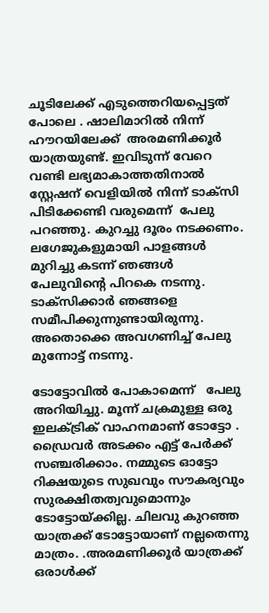ചൂടിലേക്ക് എടുത്തെറിയപ്പെട്ടത് പോലെ . ഷാലിമാറിൽ നിന്ന് ഹൗറയിലേക്ക്  അരമണിക്കൂർ യാത്രയുണ്ട്. ഇവിടുന്ന് വേറെ വണ്ടി ലഭ്യമാകാത്തതിനാൽ സ്റ്റേഷന് വെളിയിൽ നിന്ന് ടാക്സി പിടിക്കേണ്ടി വരുമെന്ന്  പേലു  പറഞ്ഞു. കുറച്ചു ദൂരം നടക്കണം. ലഗേജുകളുമായി പാളങ്ങൾ മുറിച്ചു കടന്ന് ഞങ്ങൾ പേലുവിന്റെ പിറകെ നടന്നു. ടാക്സിക്കാർ ഞങ്ങളെ സമീപിക്കുന്നുണ്ടായിരുന്നു. അതൊക്കെ അവഗണിച്ച് പേലു മുന്നോട്ട് നടന്നു.

ടോട്ടോവിൽ പോകാമെന്ന്   പേലു അറിയിച്ചു. മൂന്ന് ചക്രമുള്ള ഒരു ഇലക്ട്രിക് വാഹനമാണ് ടോട്ടോ . ഡ്രൈവർ അടക്കം എട്ട് പേർക്ക് സഞ്ചരിക്കാം. നമ്മുടെ ഓട്ടോ റിക്ഷയുടെ സുഖവും സൗകര്യവും സുരക്ഷിതത്വവുമൊന്നും ടോട്ടോയ്ക്കില്ല. ചിലവു കുറഞ്ഞ യാത്രക്ക് ടോട്ടോയാണ് നല്ലതെന്നു മാത്രം. .അരമണിക്കൂർ യാത്രക്ക് ഒരാൾക്ക്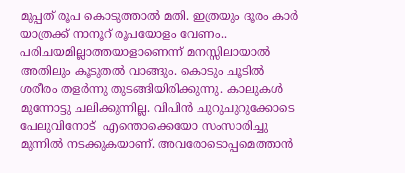മുപ്പത് രൂപ കൊടുത്താൽ മതി. ഇത്രയും ദൂരം കാർ യാത്രക്ക് നാനൂറ് രൂപയോളം വേണം.. പരിചയമില്ലാത്തയാളാണെന്ന് മനസ്സിലായാൽ അതിലും കൂടുതൽ വാങ്ങും. കൊടും ചൂടിൽ ശരീരം തളർന്നു തുടങ്ങിയിരിക്കുന്നു. കാലുകൾ മുന്നോട്ടു ചലിക്കുന്നില്ല. വിപിൻ ചുറുചുറുക്കോടെ   പേലുവിനോട്  എന്തൊക്കെയോ സംസാരിച്ചു മുന്നിൽ നടക്കുകയാണ്. അവരോടൊപ്പമെത്താൻ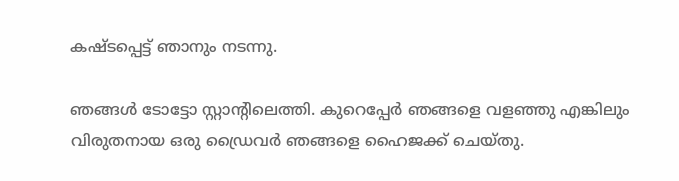കഷ്ടപ്പെട്ട് ഞാനും നടന്നു.

ഞങ്ങൾ ടോട്ടോ സ്റ്റാന്റിലെത്തി. കുറെപ്പേർ ഞങ്ങളെ വളഞ്ഞു എങ്കിലും വിരുതനായ ഒരു ഡ്രൈവർ ഞങ്ങളെ ഹൈജക്ക് ചെയ്തു.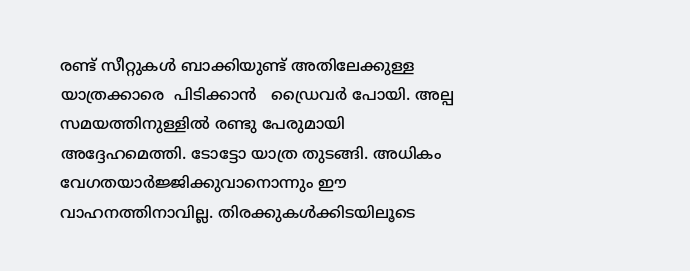രണ്ട് സീറ്റുകൾ ബാക്കിയുണ്ട് അതിലേക്കുള്ള യാത്രക്കാരെ  പിടിക്കാൻ   ഡ്രൈവർ പോയി. അല്പ സമയത്തിനുള്ളിൽ രണ്ടു പേരുമായി അദ്ദേഹമെത്തി. ടോട്ടോ യാത്ര തുടങ്ങി. അധികം വേഗതയാർജ്ജിക്കുവാനൊന്നും ഈ വാഹനത്തിനാവില്ല. തിരക്കുകൾക്കിടയിലൂടെ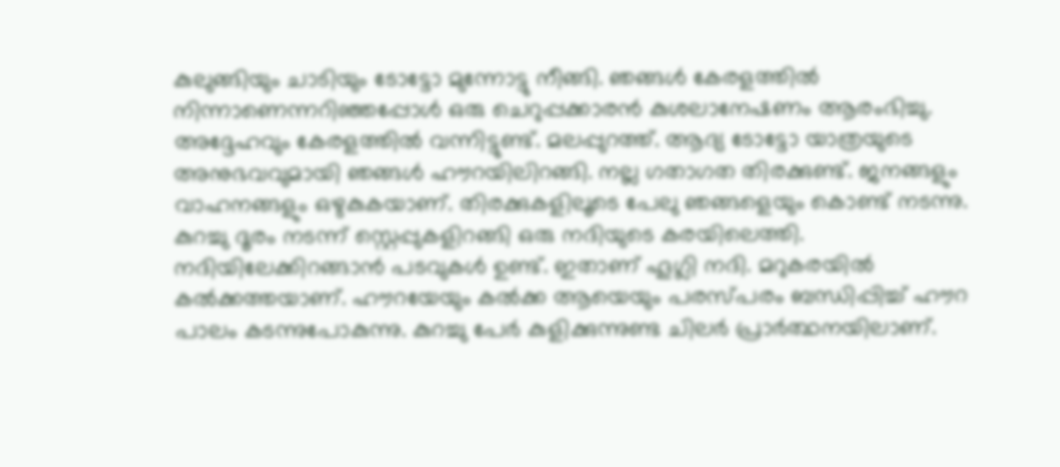കുലുങ്ങിയും ചാടിയും ടോട്ടോ മുന്നോട്ടു നീങ്ങി. ഞങ്ങൾ കേരളത്തിൽ നിന്നാണെന്നറിഞ്ഞപ്പോൾ ഒരു ചെറുപ്പക്കാരൻ കുശലാനേഷണം ആരംഭിച്ചു. അദ്ദേഹവും കേരളത്തിൽ വന്നിട്ടുണ്ട്. മലപ്പുറത്ത്. ആദ്യ ടോട്ടോ യാത്രയുടെ അനുഭവവുമായി ഞങ്ങൾ ഹൗറയിലിറങ്ങി. നല്ല ഗതാഗത തിരക്കുണ്ട്. ജനങ്ങളും വാഹനങ്ങളും ഒഴുകുകയാണ്. തിരക്കുകളിലൂടെ പേലു ഞങ്ങളെയും കൊണ്ട് നടന്നു. കുറച്ചു ദൂരം നടന്ന് സ്റ്റെപ്പുകളിറങ്ങി ഒരു നദിയുടെ കരയിലെത്തി. നദിയിലേക്കിറങ്ങാൻ പടവുകൾ ഉണ്ട്. ഇതാണ് ഹൂഗ്ലി നദി. മറുകരയിൽ കൽക്കത്തയാണ്. ഹൗറയേയും കൽക്ക ആയെയും പരസ്പരം ബന്ധിപ്പിച്ച് ഹൗറ പാലം കടന്നുപോകുന്നു. കുറച്ചു പേർ കുളിക്കുന്നുണ്ട ചിലർ പ്രാർത്ഥനയിലാണ്.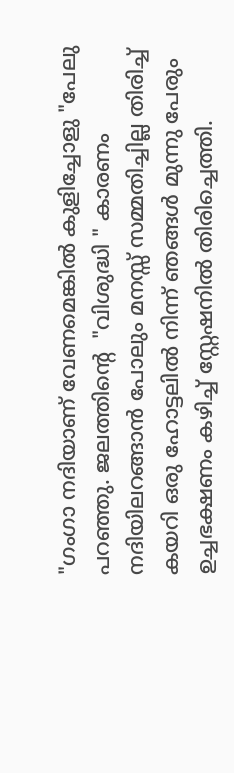"ഗംഗാ നദിയാണ് വേണമെങ്കിൽ കുളിച്ചോളു "പേലു പറഞ്ഞു. ജലത്തിന്റെ  "വിശുദ്ധി " കാരണം നദിയിലറങ്ങാൻ പോലും മനസ്സ് സമ്മതിച്ചില്ല തിരിച്ച് കയറി ഒരു ഹോട്ടലിൽ നിന്ന് ഞങ്ങൾ മുന്നു പേരും ഉച്ചഭക്ഷണം കഴിച്ച് സ്റ്റേഷനിൽ തിരിച്ചെത്തി.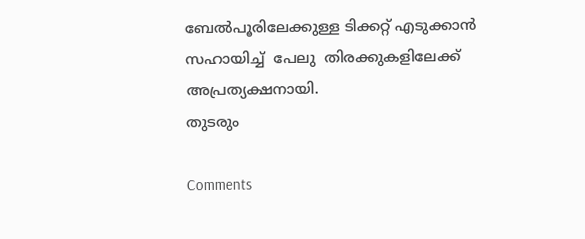ബേൽപൂരിലേക്കുള്ള ടിക്കറ്റ് എടുക്കാൻ സഹായിച്ച്  പേലു  തിരക്കുകളിലേക്ക്  അപ്രത്യക്ഷനായി.
തുടരും

Comments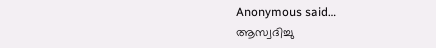Anonymous said…
ആസ്വദിച്ചു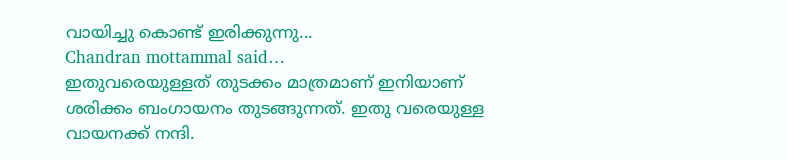വായിച്ചു കൊണ്ട് ഇരിക്കുന്നു...
Chandran mottammal said…
ഇതുവരെയുള്ളത് തുടക്കം മാത്രമാണ് ഇനിയാണ് ശരിക്കം ബംഗായനം തുടങ്ങുന്നത്. ഇതു വരെയുള്ള വായനക്ക് നന്ദി.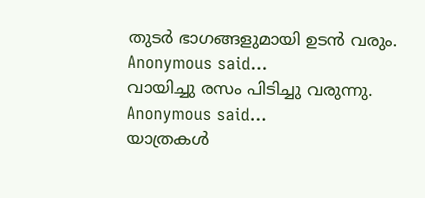തുടർ ഭാഗങ്ങളുമായി ഉടൻ വരും.
Anonymous said…
വായിച്ചു രസം പിടിച്ചു വരുന്നു.
Anonymous said…
യാത്രകൾ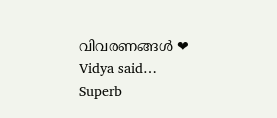വിവരണങ്ങൾ ❤
Vidya said…
Superb